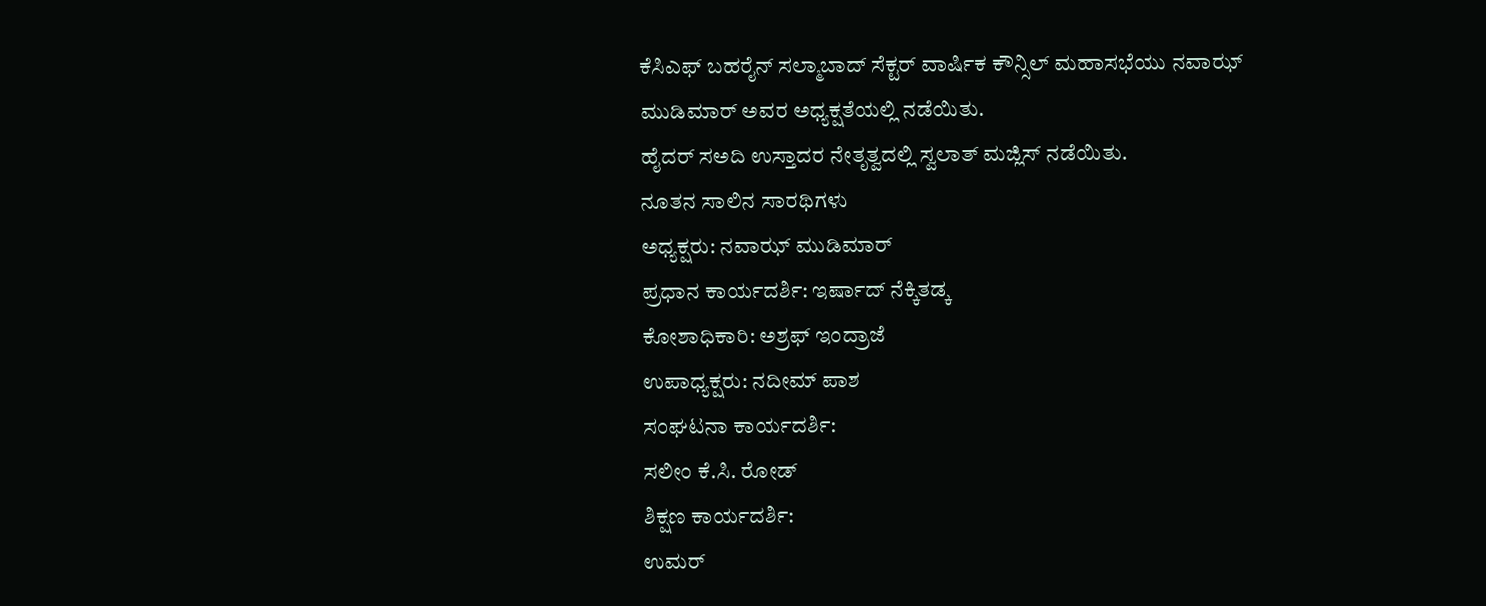ಕೆಸಿಎಫ್ ಬಹರೈನ್ ಸಲ್ಮಾಬಾದ್ ಸೆಕ್ಟರ್ ವಾರ್ಷಿಕ ಕೌನ್ಸಿಲ್ ಮಹಾಸಭೆಯು ನವಾಝ್ ಮುಡಿಮಾರ್ ಅವರ ಅಧ್ಯಕ್ಷತೆಯಲ್ಲಿ ನಡೆಯಿತು.
ಹೈದರ್ ಸಅದಿ ಉಸ್ತಾದರ ನೇತೃತ್ವದಲ್ಲಿ ಸ್ವಲಾತ್ ಮಜ್ಲಿಸ್ ನಡೆಯಿತು.
ನೂತನ ಸಾಲಿನ ಸಾರಥಿಗಳು
ಅಧ್ಯಕ್ಷರು: ನವಾಝ್ ಮುಡಿಮಾರ್
ಪ್ರಧಾನ ಕಾರ್ಯದರ್ಶಿ: ಇರ್ಷಾದ್ ನೆಕ್ಕಿತಡ್ಕ
ಕೋಶಾಧಿಕಾರಿ: ಅಶ್ರಫ್ ಇಂದ್ರಾಜೆ
ಉಪಾಧ್ಯಕ್ಷರು: ನದೀಮ್ ಪಾಶ
ಸಂಘಟನಾ ಕಾರ್ಯದರ್ಶಿ:
ಸಲೀಂ ಕೆ.ಸಿ. ರೋಡ್
ಶಿಕ್ಷಣ ಕಾರ್ಯದರ್ಶಿ:
ಉಮರ್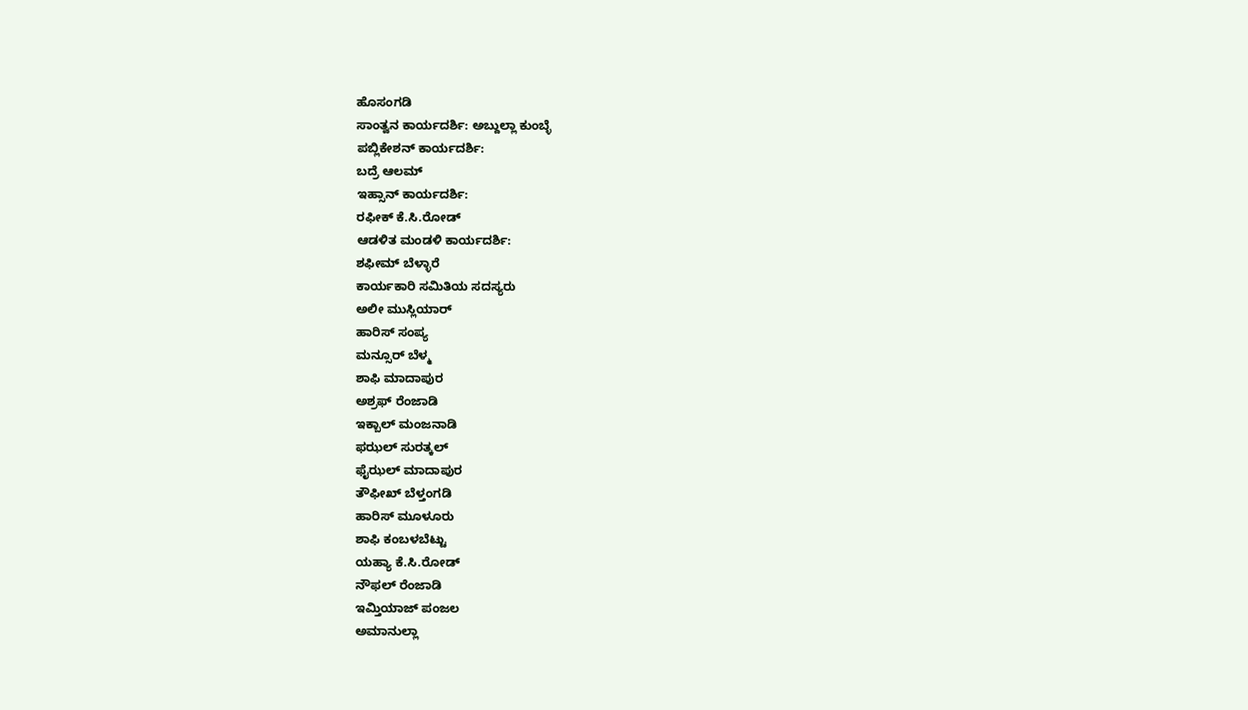ಹೊಸಂಗಡಿ
ಸಾಂತ್ವನ ಕಾರ್ಯದರ್ಶಿ: ಅಬ್ದುಲ್ಲಾ ಕುಂಬ್ಳೆ
ಪಬ್ಲಿಕೇಶನ್ ಕಾರ್ಯದರ್ಶಿ:
ಬದ್ರೆ ಆಲಮ್
ಇಹ್ಸಾನ್ ಕಾರ್ಯದರ್ಶಿ:
ರಫೀಕ್ ಕೆ.ಸಿ.ರೋಡ್
ಆಡಳಿತ ಮಂಡಳಿ ಕಾರ್ಯದರ್ಶಿ:
ಶಫೀಮ್ ಬೆಳ್ಳಾರೆ
ಕಾರ್ಯಕಾರಿ ಸಮಿತಿಯ ಸದಸ್ಯರು
ಅಲೀ ಮುಸ್ಲಿಯಾರ್
ಹಾರಿಸ್ ಸಂಪ್ಯ
ಮನ್ಸೂರ್ ಬೆಳ್ಮ
ಶಾಫಿ ಮಾದಾಪುರ
ಅಶ್ರಫ್ ರೆಂಜಾಡಿ
ಇಕ್ಬಾಲ್ ಮಂಜನಾಡಿ
ಫಝಲ್ ಸುರತ್ಕಲ್
ಫೈಝಲ್ ಮಾದಾಪುರ
ತೌಫೀಖ್ ಬೆಳ್ತಂಗಡಿ
ಹಾರಿಸ್ ಮೂಳೂರು
ಶಾಫಿ ಕಂಬಳಬೆಟ್ಟು
ಯಹ್ಯಾ ಕೆ.ಸಿ.ರೋಡ್
ನೌಫಲ್ ರೆಂಜಾಡಿ
ಇಮ್ತಿಯಾಜ್ ಪಂಜಲ
ಅಮಾನುಲ್ಲಾ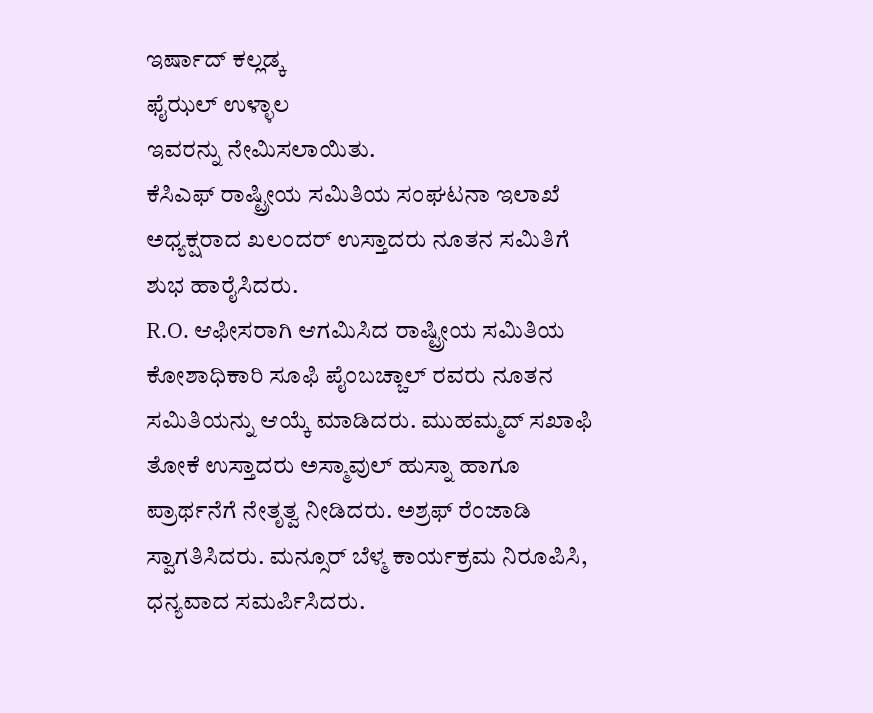ಇರ್ಷಾದ್ ಕಲ್ಲಡ್ಕ
ಫೈಝಲ್ ಉಳ್ಳಾಲ
ಇವರನ್ನು ನೇಮಿಸಲಾಯಿತು.
ಕೆಸಿಎಫ್ ರಾಷ್ಟ್ರೀಯ ಸಮಿತಿಯ ಸಂಘಟನಾ ಇಲಾಖೆ ಅಧ್ಯಕ್ಷರಾದ ಖಲಂದರ್ ಉಸ್ತಾದರು ನೂತನ ಸಮಿತಿಗೆ ಶುಭ ಹಾರೈಸಿದರು.
R.O. ಆಫೀಸರಾಗಿ ಆಗಮಿಸಿದ ರಾಷ್ಟ್ರೀಯ ಸಮಿತಿಯ ಕೋಶಾಧಿಕಾರಿ ಸೂಫಿ ಪೈಂಬಚ್ಚಾಲ್ ರವರು ನೂತನ ಸಮಿತಿಯನ್ನು ಆಯ್ಕೆ ಮಾಡಿದರು. ಮುಹಮ್ಮದ್ ಸಖಾಫಿ ತೋಕೆ ಉಸ್ತಾದರು ಅಸ್ಮಾವುಲ್ ಹುಸ್ನಾ ಹಾಗೂ ಪ್ರಾರ್ಥನೆಗೆ ನೇತೃತ್ವ ನೀಡಿದರು. ಅಶ್ರಫ್ ರೆಂಜಾಡಿ ಸ್ವಾಗತಿಸಿದರು. ಮನ್ಸೂರ್ ಬೆಳ್ಮ ಕಾರ್ಯಕ್ರಮ ನಿರೂಪಿಸಿ, ಧನ್ಯವಾದ ಸಮರ್ಪಿಸಿದರು.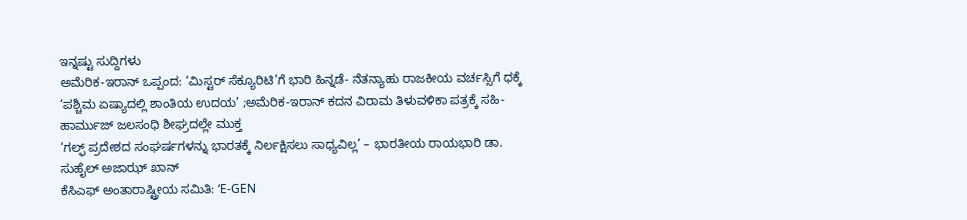ಇನ್ನಷ್ಟು ಸುದ್ದಿಗಳು
ಅಮೆರಿಕ-ಇರಾನ್ ಒಪ್ಪಂದ: ‘ಮಿಸ್ಟರ್ ಸೆಕ್ಯೂರಿಟಿ’ಗೆ ಭಾರಿ ಹಿನ್ನಡೆ- ನೆತನ್ಯಾಹು ರಾಜಕೀಯ ವರ್ಚಸ್ಸಿಗೆ ಧಕ್ಕೆ
‘ಪಶ್ಚಿಮ ಏಷ್ಯಾದಲ್ಲಿ ಶಾಂತಿಯ ಉದಯ’ ;ಅಮೆರಿಕ-ಇರಾನ್ ಕದನ ವಿರಾಮ ತಿಳುವಳಿಕಾ ಪತ್ರಕ್ಕೆ ಸಹಿ- ಹಾರ್ಮುಜ್ ಜಲಸಂಧಿ ಶೀಘ್ರದಲ್ಲೇ ಮುಕ್ತ
‘ಗಲ್ಫ್ ಪ್ರದೇಶದ ಸಂಘರ್ಷಗಳನ್ನು ಭಾರತಕ್ಕೆ ನಿರ್ಲಕ್ಷಿಸಲು ಸಾಧ್ಯವಿಲ್ಲ’ – ಭಾರತೀಯ ರಾಯಭಾರಿ ಡಾ. ಸುಹೈಲ್ ಅಜಾಝ್ ಖಾನ್
ಕೆಸಿಎಫ್ ಅಂತಾರಾಷ್ಟ್ರೀಯ ಸಮಿತಿ: ‘E-GEN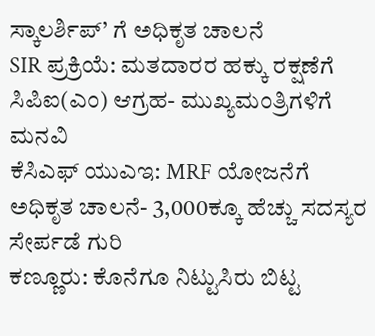ಸ್ಕಾಲರ್ಶಿಪ್’ ಗೆ ಅಧಿಕೃತ ಚಾಲನೆ
SIR ಪ್ರಕ್ರಿಯೆ: ಮತದಾರರ ಹಕ್ಕು ರಕ್ಷಣೆಗೆ ಸಿಪಿಐ(ಎಂ) ಆಗ್ರಹ- ಮುಖ್ಯಮಂತ್ರಿಗಳಿಗೆ ಮನವಿ
ಕೆಸಿಎಫ್ ಯುಎಇ: MRF ಯೋಜನೆಗೆ ಅಧಿಕೃತ ಚಾಲನೆ- 3,000ಕ್ಕೂ ಹೆಚ್ಚು ಸದಸ್ಯರ ಸೇರ್ಪಡೆ ಗುರಿ
ಕಣ್ಣೂರು: ಕೊನೆಗೂ ನಿಟ್ಟುಸಿರು ಬಿಟ್ಟ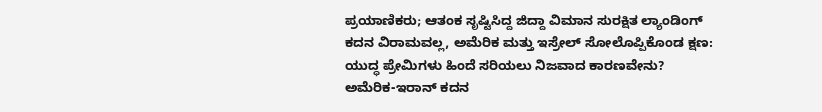ಪ್ರಯಾಣಿಕರು; ಆತಂಕ ಸೃಷ್ಟಿಸಿದ್ದ ಜಿದ್ದಾ ವಿಮಾನ ಸುರಕ್ಷಿತ ಲ್ಯಾಂಡಿಂಗ್
ಕದನ ವಿರಾಮವಲ್ಲ, ಅಮೆರಿಕ ಮತ್ತು ಇಸ್ರೇಲ್ ಸೋಲೊಪ್ಪಿಕೊಂಡ ಕ್ಷಣ: ಯುದ್ಧ ಪ್ರೇಮಿಗಳು ಹಿಂದೆ ಸರಿಯಲು ನಿಜವಾದ ಕಾರಣವೇನು?
ಅಮೆರಿಕ-ಇರಾನ್ ಕದನ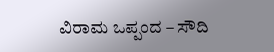ವಿರಾಮ ಒಪ್ಪಂದ – ಸೌದಿ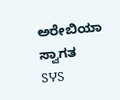ಅರೇಬಿಯಾ ಸ್ವಾಗತ
SჄS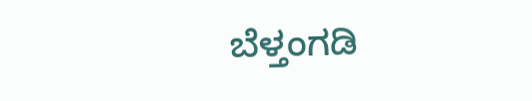ಬೆಳ್ತಂಗಡಿ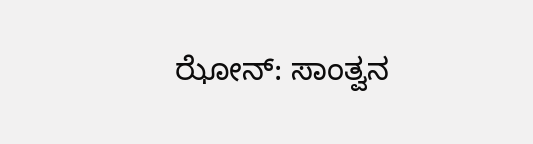ಝೋನ್: ಸಾಂತ್ವನ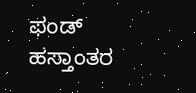ಫಂಡ್ ಹಸ್ತಾಂತರ